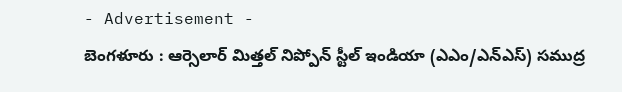- Advertisement -
బెంగళూరు : ఆర్సెలార్ మిత్తల్ నిప్పోన్ స్టీల్ ఇండియా (ఎఎం/ఎన్ఎస్) సముద్ర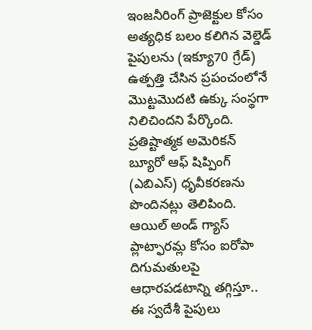ఇంజనీరింగ్ ప్రాజెక్టుల కోసం అత్యధిక బలం కలిగిన వెల్డెడ్ పైపులను (ఇక్యూ70 గ్రేడ్) ఉత్పత్తి చేసిన ప్రపంచంలోనే మొట్టమొదటి ఉక్కు సంస్థగా నిలిచిందని పేర్కొంది. ప్రతిష్టాత్మక అమెరికన్ బ్యూరో ఆఫ్ షిప్పింగ్ (ఎబిఎస్) ధృవీకరణను పొందినట్లు తెలిపింది. ఆయిల్ అండ్ గ్యాస్ ప్లాట్ఫారమ్ల కోసం ఐరోపా దిగుమతులపై ఆధారపడటాన్ని తగ్గిస్తూ.. ఈ స్వదేశీ పైపులు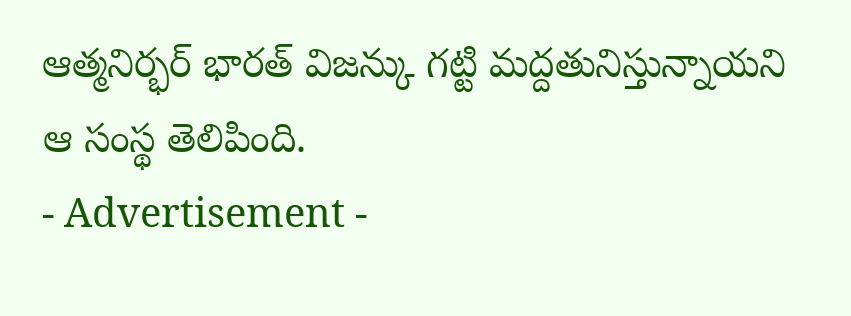ఆత్మనిర్భర్ భారత్ విజన్కు గట్టి మద్దతునిస్తున్నాయని ఆ సంస్థ తెలిపింది.
- Advertisement -